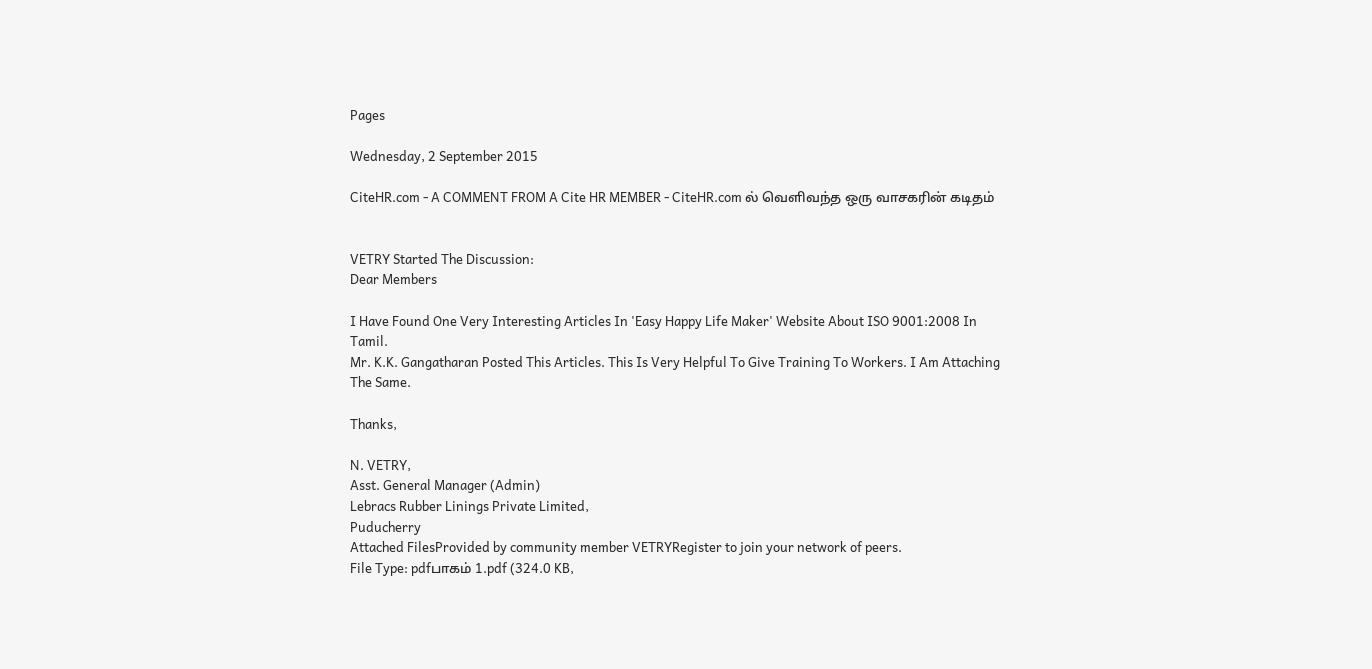Pages

Wednesday, 2 September 2015

CiteHR.com - A COMMENT FROM A Cite HR MEMBER - CiteHR.com ல் வெளிவந்த ஒரு வாசகரின் கடிதம்


VETRY Started The Discussion:
Dear Members

I Have Found One Very Interesting Articles In 'Easy Happy Life Maker' Website About ISO 9001:2008 In Tamil.
Mr. K.K. Gangatharan Posted This Articles. This Is Very Helpful To Give Training To Workers. I Am Attaching
The Same.

Thanks,

N. VETRY,
Asst. General Manager (Admin)
Lebracs Rubber Linings Private Limited,
Puducherry
Attached FilesProvided by community member VETRYRegister to join your network of peers.
File Type: pdfபாகம் 1.pdf (324.0 KB,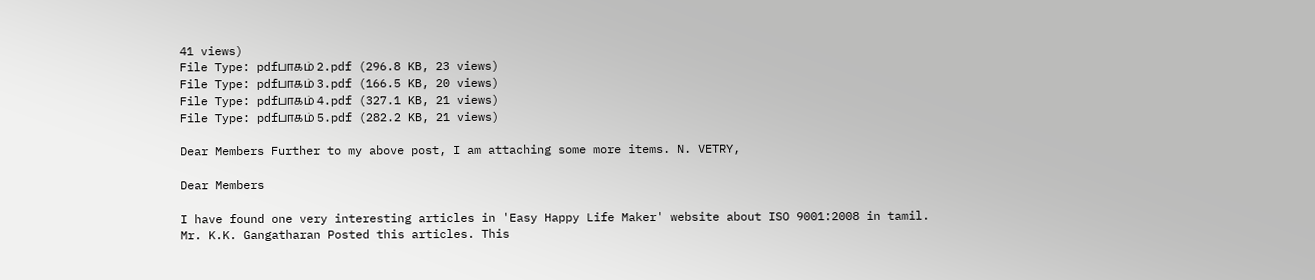41 views)
File Type: pdfபாகம் 2.pdf (296.8 KB, 23 views)
File Type: pdfபாகம் 3.pdf (166.5 KB, 20 views)
File Type: pdfபாகம் 4.pdf (327.1 KB, 21 views)
File Type: pdfபாகம் 5.pdf (282.2 KB, 21 views)

Dear Members Further to my above post, I am attaching some more items. N. VETRY,

Dear Members

I have found one very interesting articles in 'Easy Happy Life Maker' website about ISO 9001:2008 in tamil.
Mr. K.K. Gangatharan Posted this articles. This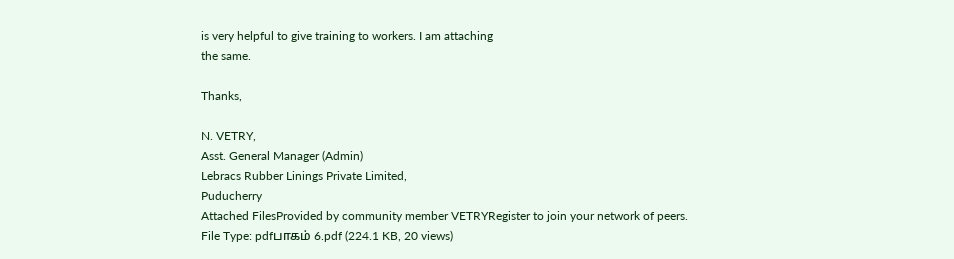is very helpful to give training to workers. I am attaching
the same.

Thanks,

N. VETRY,
Asst. General Manager (Admin)
Lebracs Rubber Linings Private Limited,
Puducherry
Attached FilesProvided by community member VETRYRegister to join your network of peers.
File Type: pdfபாகம் 6.pdf (224.1 KB, 20 views)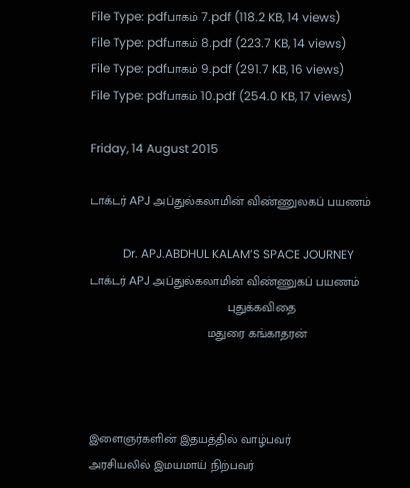File Type: pdfபாகம் 7.pdf (118.2 KB, 14 views)
File Type: pdfபாகம் 8.pdf (223.7 KB, 14 views)
File Type: pdfபாகம் 9.pdf (291.7 KB, 16 views)
File Type: pdfபாகம் 10.pdf (254.0 KB, 17 views)

Friday, 14 August 2015

டாக்டர் APJ அப்துல்கலாமின் விண்ணுலகப் பயணம்

           Dr. APJ.ABDHUL KALAM’S SPACE JOURNEY
டாக்டர் APJ அப்துல்கலாமின் விண்ணுகப் பயணம்
                                         புதுக்கவிதை
                                   மதுரை கங்காதரன்



இளைஞர்களின் இதயத்தில் வாழ்பவர்
அரசியலில் இமயமாய் நிற்பவர்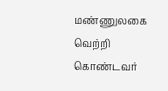மண்ணுலகை வெற்றி கொண்டவர்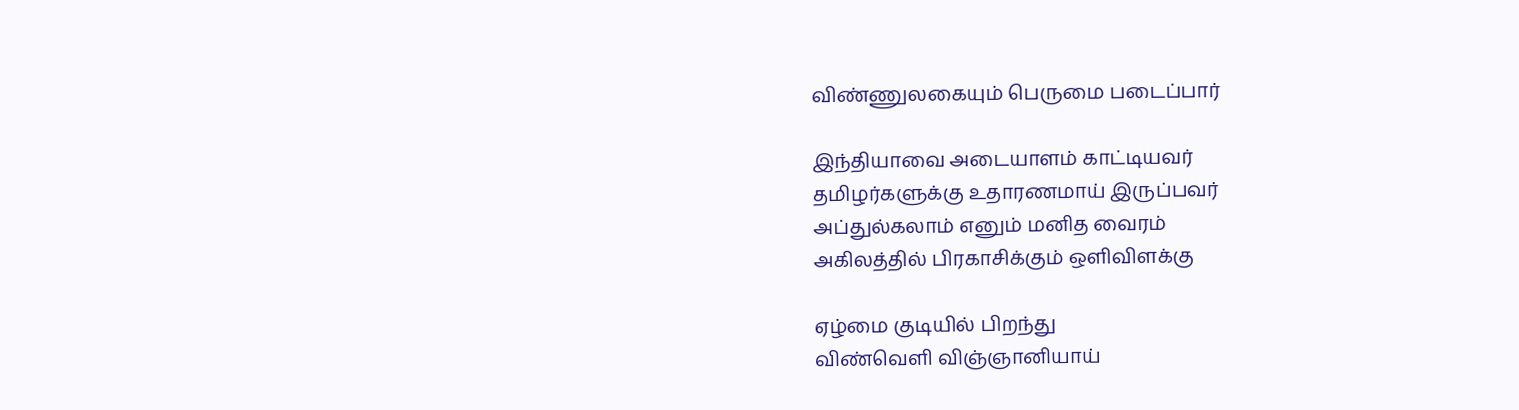விண்ணுலகையும் பெருமை படைப்பார்

இந்தியாவை அடையாளம் காட்டியவர்
தமிழர்களுக்கு உதாரணமாய் இருப்பவர்
அப்துல்கலாம் எனும் மனித வைரம்
அகிலத்தில் பிரகாசிக்கும் ஒளிவிளக்கு

ஏழ்மை குடியில் பிறந்து
விண்வெளி விஞ்ஞானியாய்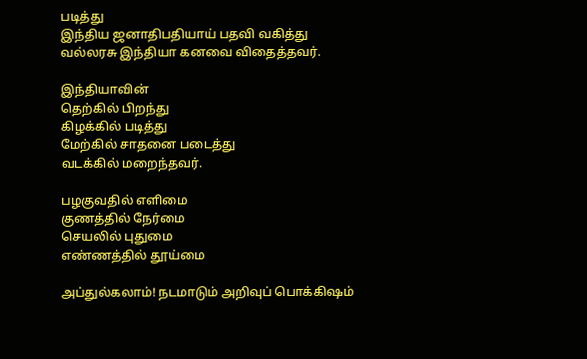படித்து
இந்திய ஜனாதிபதியாய் பதவி வகித்து
வல்லரசு இந்தியா கனவை விதைத்தவர்.

இந்தியாவின்
தெற்கில் பிறந்து
கிழக்கில் படித்து
மேற்கில் சாதனை படைத்து
வடக்கில் மறைந்தவர்.

பழகுவதில் எளிமை
குணத்தில் நேர்மை
செயலில் புதுமை
எண்ணத்தில் தூய்மை

அப்துல்கலாம்! நடமாடும் அறிவுப் பொக்கிஷம்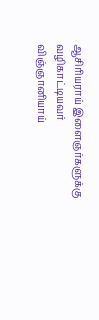ஆசிரியராய் இளைஞர்களுக்கு வழிகாட்டியவர்
விஞ்ஞானியாய்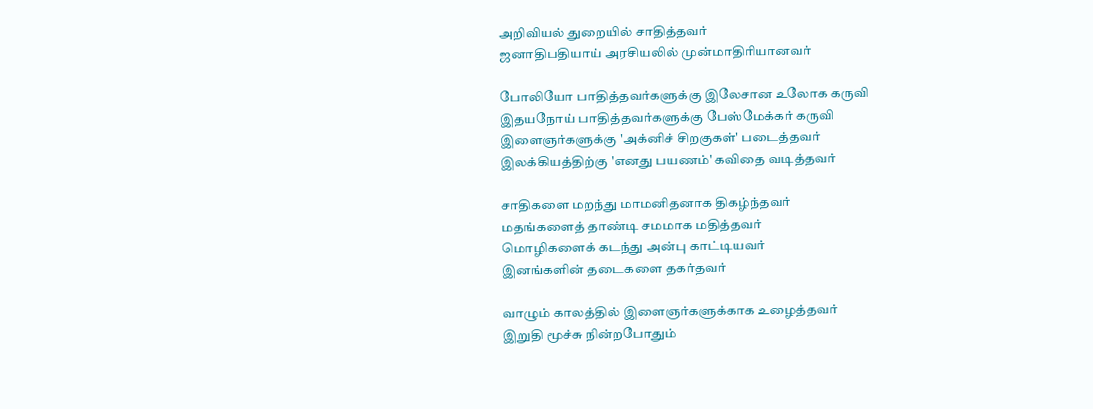அறிவியல் துறையில் சாதித்தவர்
ஜனாதிபதியாய் அரசியலில் முன்மாதிரியானவர்

போலியோ பாதித்தவர்களுக்கு இலேசான உலோக கருவி
இதயநோய் பாதித்தவர்களுக்கு பேஸ்மேக்கர் கருவி
இளைஞர்களுக்கு 'அக்னிச் சிறகுகள்' படைத்தவர்
இலக்கியத்திற்கு 'எனது பயணம்' கவிதை வடித்தவர்

சாதிகளை மறந்து மாமனிதனாக திகழ்ந்தவர்
மதங்களைத் தாண்டி சமமாக மதித்தவர்
மொழிகளைக் கடந்து அன்பு காட்டியவர்
இனங்களின் தடைகளை தகர்தவர்

வாழும் காலத்தில் இளைஞர்களுக்காக உழைத்தவர்
இறுதி மூச்சு நின்றபோதும்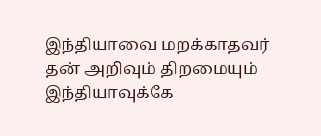இந்தியாவை மறக்காதவர்
தன் அறிவும் திறமையும் இந்தியாவுக்கே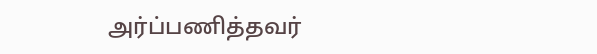அர்ப்பணித்தவர்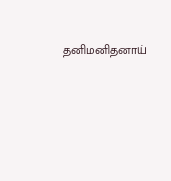தனிமனிதனாய்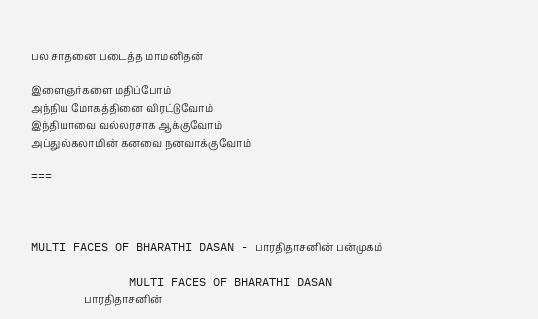பல சாதனை படைத்த மாமனிதன்

இளைஞர்களை மதிப்போம்
அந்நிய மோகத்தினை விரட்டுவோம்
இந்தியாவை வல்லரசாக ஆக்குவோம்
அப்துல்கலாமின் கனவை நனவாக்குவோம்

===



MULTI FACES OF BHARATHI DASAN - பாரதிதாசனின் பன்முகம்

              MULTI FACES OF BHARATHI DASAN
                     பாரதிதாசனின்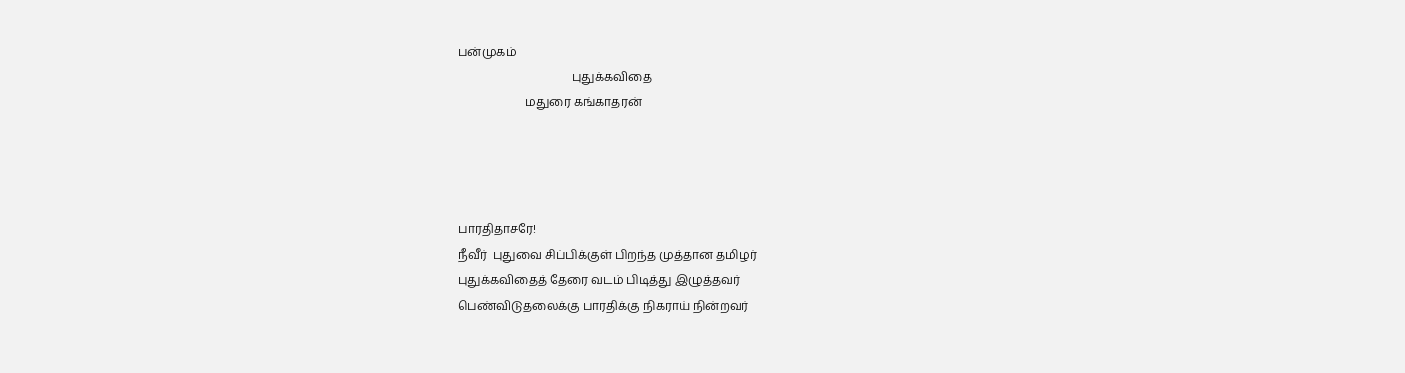பன்முகம்
                                       புதுக்கவிதை
                       மதுரை கங்காதரன்




பாரதிதாசரே!
நீவீர்  புதுவை சிப்பிக்குள் பிறந்த முத்தான தமிழர்
புதுக்கவிதைத் தேரை வடம் பிடித்து இழுத்தவர்
பெண்விடுதலைக்கு பாரதிக்கு நிகராய் நின்றவர்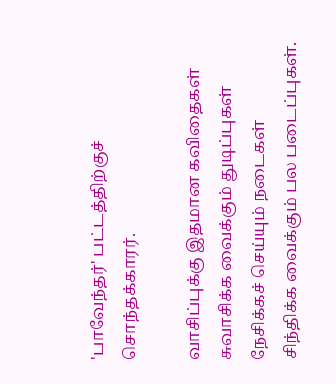'பாவேந்தர்' பட்டத்திற்குச் சொந்தக்காரர்.

வாசிப்புக்கு இதமான கவிதைகள்
சுவாசிக்க வைக்கும் துடிப்புகள்
நேசிக்கச் செய்யும் நடைகள்
சிந்திக்க வைக்கும் பல படைப்புகள்.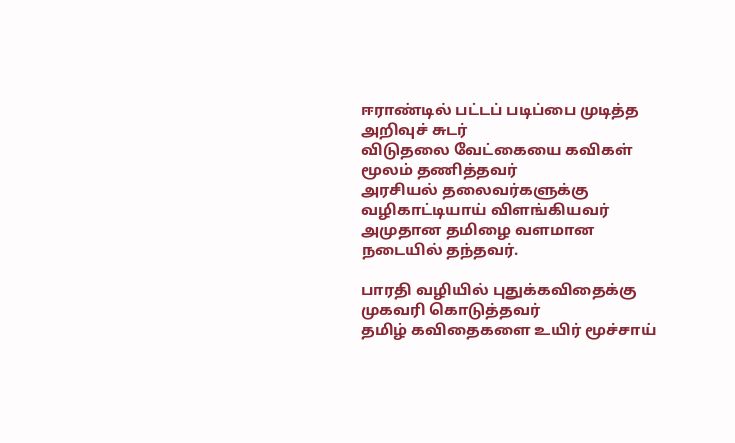ஈராண்டில் பட்டப் படிப்பை முடித்த அறிவுச் சுடர்
விடுதலை வேட்கையை கவிகள் மூலம் தணித்தவர்
அரசியல் தலைவர்களுக்கு வழிகாட்டியாய் விளங்கியவர்
அமுதான தமிழை வளமான நடையில் தந்தவர்.

பாரதி வழியில் புதுக்கவிதைக்கு முகவரி கொடுத்தவர்
தமிழ் கவிதைகளை உயிர் மூச்சாய்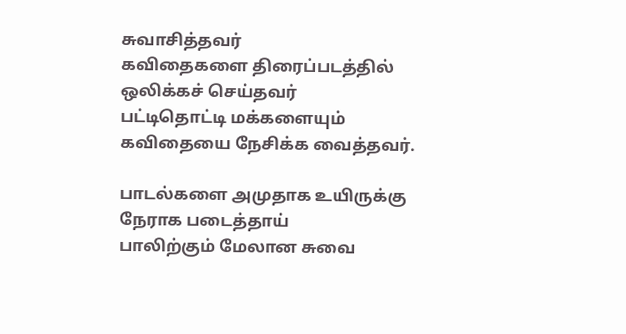சுவாசித்தவர்
கவிதைகளை திரைப்படத்தில் ஒலிக்கச் செய்தவர்
பட்டிதொட்டி மக்களையும் கவிதையை நேசிக்க வைத்தவர்.

பாடல்களை அமுதாக உயிருக்கு நேராக படைத்தாய்
பாலிற்கும் மேலான சுவை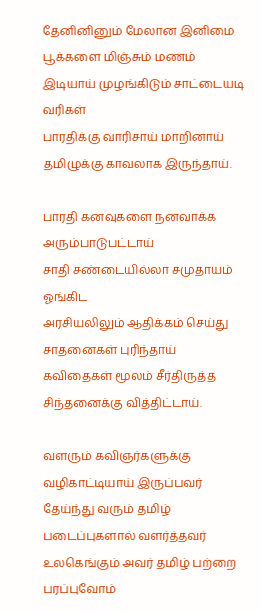தேனினினும் மேலான இனிமை
பூக்களை மிஞ்சும் மணம் இடியாய் முழங்கிடும் சாட்டையடி வரிகள்
பாரதிக்கு வாரிசாய் மாறினாய் தமிழுக்கு காவலாக இருந்தாய்.

பாரதி கனவுகளை நனவாக்க அரும்பாடுபட்டாய்
சாதி சண்டையில்லா சமுதாயம் ஓங்கிட
அரசியலிலும் ஆதிக்கம் செய்து சாதனைகள் புரிந்தாய்
கவிதைகள் மூலம் சீர்திருத்த சிந்தனைக்கு வித்திட்டாய்.

வளரும் கவிஞர்களுக்கு வழிகாட்டியாய் இருப்பவர்
தேய்ந்து வரும் தமிழ் படைப்புகளால் வளர்த்தவர்
உலகெங்கும் அவர் தமிழ் பற்றை பரப்புவோம்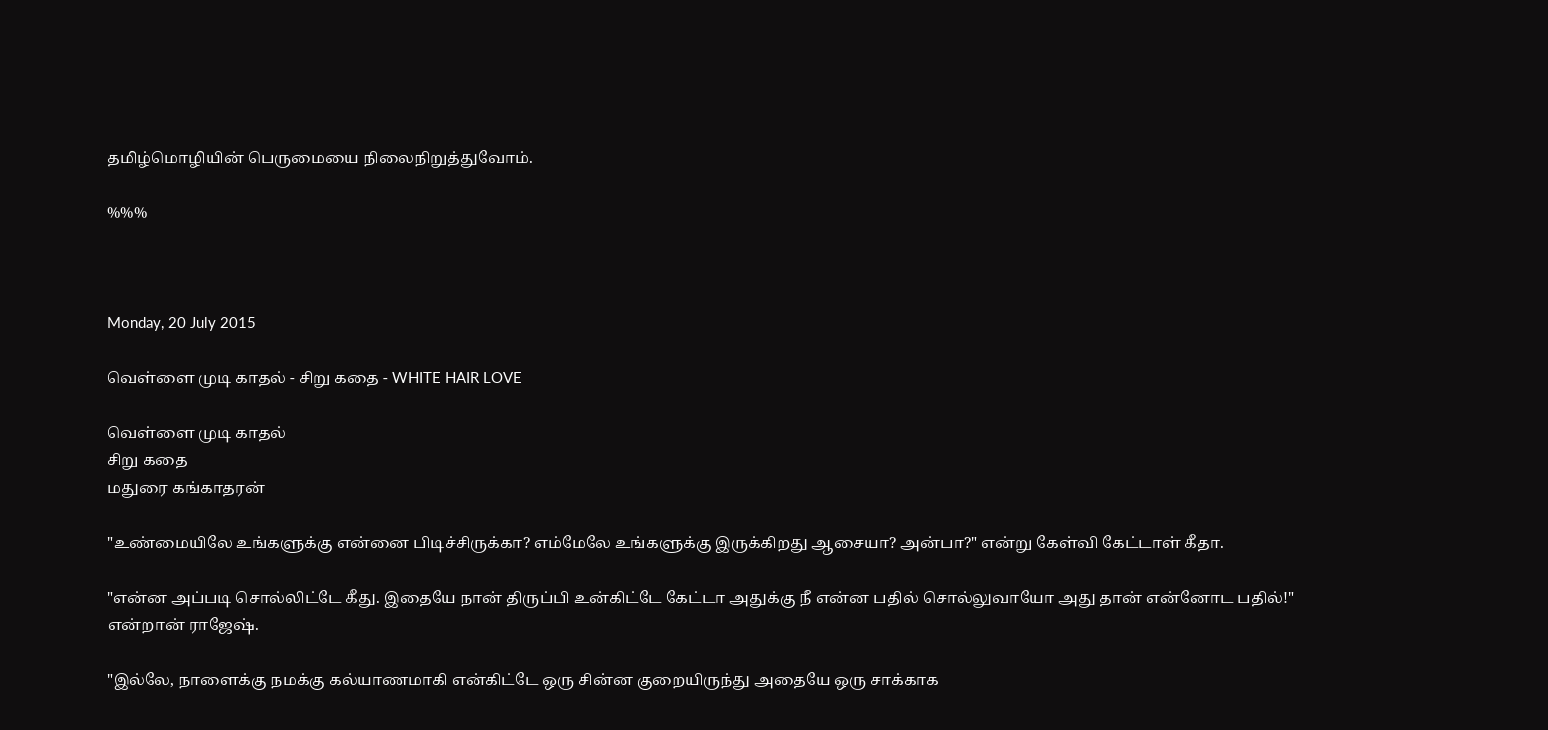தமிழ்மொழியின் பெருமையை நிலைநிறுத்துவோம்.

%%%



Monday, 20 July 2015

வெள்ளை முடி காதல் - சிறு கதை - WHITE HAIR LOVE

வெள்ளை முடி காதல்
சிறு கதை
மதுரை கங்காதரன்

"உண்மையிலே உங்களுக்கு என்னை பிடிச்சிருக்கா? எம்மேலே உங்களுக்கு இருக்கிறது ஆசையா? அன்பா?" என்று கேள்வி கேட்டாள் கீதா.

"என்ன அப்படி சொல்லிட்டே கீது. இதையே நான் திருப்பி உன்கிட்டே கேட்டா அதுக்கு நீ என்ன பதில் சொல்லுவாயோ அது தான் என்னோட பதில்!" என்றான் ராஜேஷ்.

"இல்லே, நாளைக்கு நமக்கு கல்யாணமாகி என்கிட்டே ஒரு சின்ன குறையிருந்து அதையே ஒரு சாக்காக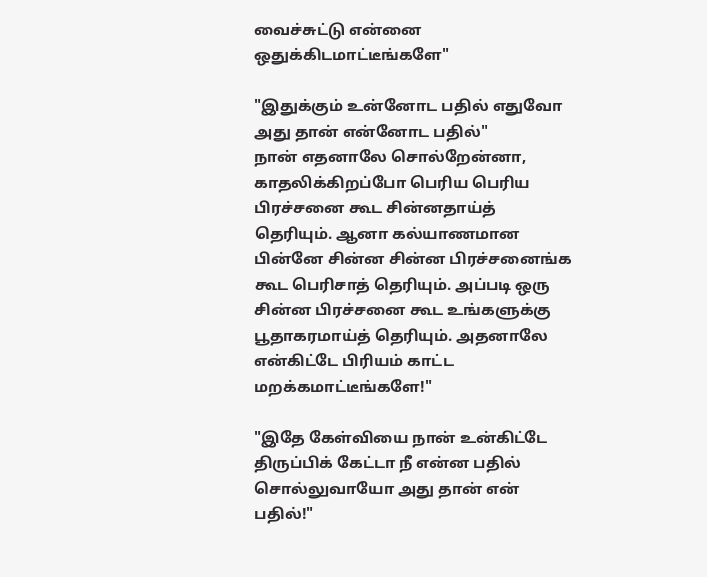வைச்சுட்டு என்னை ஒதுக்கிடமாட்டீங்களே"

"இதுக்கும் உன்னோட பதில் எதுவோ அது தான் என்னோட பதில்"
நான் எதனாலே சொல்றேன்னா, காதலிக்கிறப்போ பெரிய பெரிய பிரச்சனை கூட சின்னதாய்த் தெரியும். ஆனா கல்யாணமான பின்னே சின்ன சின்ன பிரச்சனைங்க கூட பெரிசாத் தெரியும். அப்படி ஒரு சின்ன பிரச்சனை கூட உங்களுக்கு பூதாகரமாய்த் தெரியும். அதனாலே என்கிட்டே பிரியம் காட்ட  மறக்கமாட்டீங்களே!"

"இதே கேள்வியை நான் உன்கிட்டே திருப்பிக் கேட்டா நீ என்ன பதில் சொல்லுவாயோ அது தான் என் பதில்!"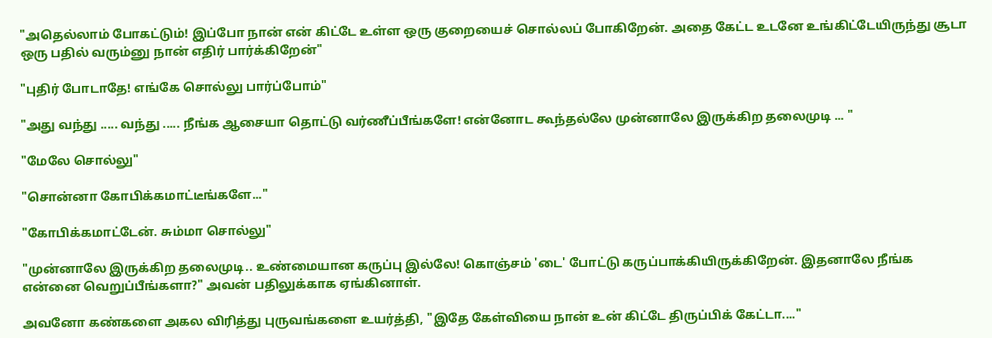"அதெல்லாம் போகட்டும்! இப்போ நான் என் கிட்டே உள்ள ஒரு குறையைச் சொல்லப் போகிறேன். அதை கேட்ட உடனே உங்கிட்டேயிருந்து சூடா ஒரு பதில் வரும்னு நான் எதிர் பார்க்கிறேன்"

"புதிர் போடாதே! எங்கே சொல்லு பார்ப்போம்"

"அது வந்து ..... வந்து ..... நீங்க ஆசையா தொட்டு வர்ணீப்பீங்களே! என்னோட கூந்தல்லே முன்னாலே இருக்கிற தலைமுடி ... "

"மேலே சொல்லு"

"சொன்னா கோபிக்கமாட்டீங்களே..."

"கோபிக்கமாட்டேன். சும்மா சொல்லு"

"முன்னாலே இருக்கிற தலைமுடி.. உண்மையான கருப்பு இல்லே! கொஞ்சம் 'டை' போட்டு கருப்பாக்கியிருக்கிறேன். இதனாலே நீங்க என்னை வெறுப்பீங்களா?" அவன் பதிலுக்காக ஏங்கினாள்.

அவனோ கண்களை அகல விரித்து புருவங்களை உயர்த்தி, "இதே கேள்வியை நான் உன் கிட்டே திருப்பிக் கேட்டா...."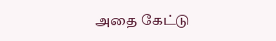அதை கேட்டு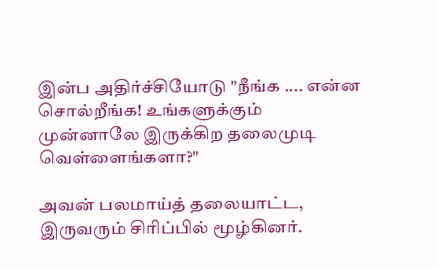இன்ப அதிர்ச்சியோடு "நீங்க .... என்ன சொல்றீங்க! உங்களுக்கும் முன்னாலே இருக்கிற தலைமுடி வெள்ளைங்களா?"

அவன் பலமாய்த் தலையாட்ட, இருவரும் சிரிப்பில் மூழ்கினர்.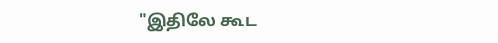"இதிலே கூட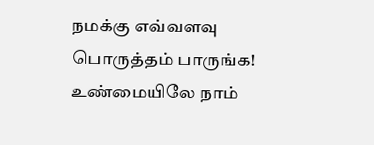நமக்கு எவ்வளவு பொருத்தம் பாருங்க! உண்மையிலே நாம்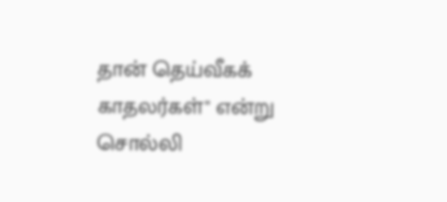தான் தெய்வீகக் காதலர்கள்" என்று சொல்லி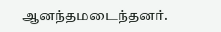ஆனந்தமடைந்தனர்.